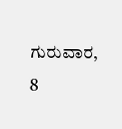ಗುರುವಾರ, 8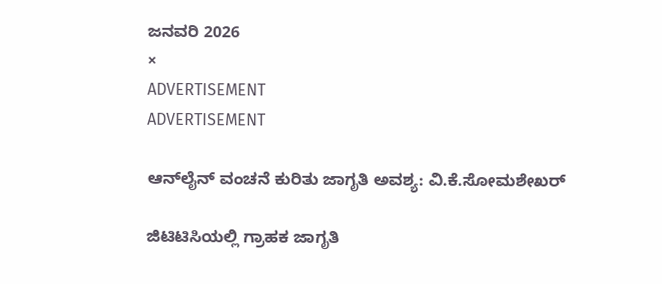ಜನವರಿ 2026
×
ADVERTISEMENT
ADVERTISEMENT

ಆನ್‌ಲೈನ್‌ ವಂಚನೆ ಕುರಿತು ಜಾಗೃತಿ ಅವಶ್ಯ: ವಿ.ಕೆ.ಸೋಮಶೇಖರ್‌

ಜಿಟಿಟಿಸಿಯಲ್ಲಿ ಗ್ರಾಹಕ ಜಾಗೃತಿ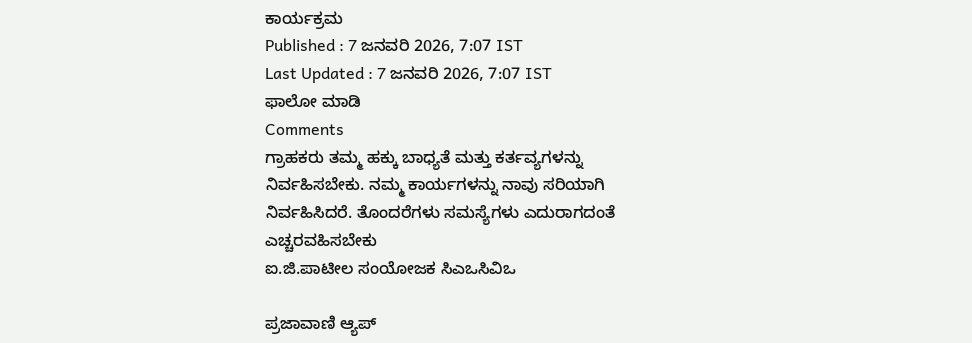ಕಾರ್ಯಕ್ರಮ
Published : 7 ಜನವರಿ 2026, 7:07 IST
Last Updated : 7 ಜನವರಿ 2026, 7:07 IST
ಫಾಲೋ ಮಾಡಿ
Comments
ಗ್ರಾಹಕರು ತಮ್ಮ ಹಕ್ಕು ಬಾಧ್ಯತೆ ಮತ್ತು ಕರ್ತವ್ಯಗಳನ್ನು ನಿರ್ವಹಿಸಬೇಕು. ನಮ್ಮ ಕಾರ್ಯಗಳನ್ನು ನಾವು ಸರಿಯಾಗಿ ನಿರ್ವಹಿಸಿದರೆ. ತೊಂದರೆಗಳು ಸಮಸ್ಯೆಗಳು ಎದುರಾಗದಂತೆ ಎಚ್ಚರವಹಿಸಬೇಕು
ಐ.ಜಿ.ಪಾಟೀಲ ಸಂಯೋಜಕ ಸಿಎಒಸಿವಿಒ

ಪ್ರಜಾವಾಣಿ ಆ್ಯಪ್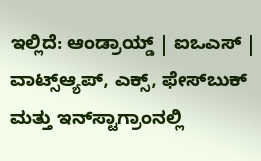ಇಲ್ಲಿದೆ: ಆಂಡ್ರಾಯ್ಡ್ | ಐಒಎಸ್ | ವಾಟ್ಸ್ಆ್ಯಪ್, ಎಕ್ಸ್, ಫೇಸ್‌ಬುಕ್ ಮತ್ತು ಇನ್‌ಸ್ಟಾಗ್ರಾಂನಲ್ಲಿ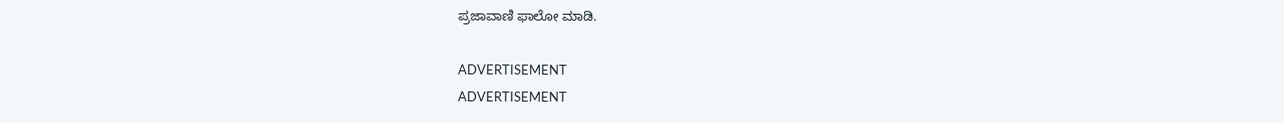ಪ್ರಜಾವಾಣಿ ಫಾಲೋ ಮಾಡಿ.

ADVERTISEMENT
ADVERTISEMENT